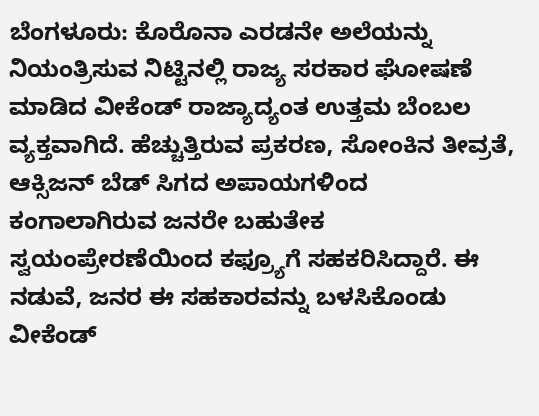ಬೆಂಗಳೂರು: ಕೊರೊನಾ ಎರಡನೇ ಅಲೆಯನ್ನು ನಿಯಂತ್ರಿಸುವ ನಿಟ್ಟಿನಲ್ಲಿ ರಾಜ್ಯ ಸರಕಾರ ಘೋಷಣೆ ಮಾಡಿದ ವೀಕೆಂಡ್ ರಾಜ್ಯಾದ್ಯಂತ ಉತ್ತಮ ಬೆಂಬಲ ವ್ಯಕ್ತವಾಗಿದೆ. ಹೆಚ್ಚುತ್ತಿರುವ ಪ್ರಕರಣ, ಸೋಂಕಿನ ತೀವ್ರತೆ, ಆಕ್ಸಿಜನ್ ಬೆಡ್ ಸಿಗದ ಅಪಾಯಗಳಿಂದ ಕಂಗಾಲಾಗಿರುವ ಜನರೇ ಬಹುತೇಕ ಸ್ವಯಂಪ್ರೇರಣೆಯಿಂದ ಕಫ್ರ್ಯೂಗೆ ಸಹಕರಿಸಿದ್ದಾರೆ. ಈ ನಡುವೆ, ಜನರ ಈ ಸಹಕಾರವನ್ನು ಬಳಸಿಕೊಂಡು ವೀಕೆಂಡ್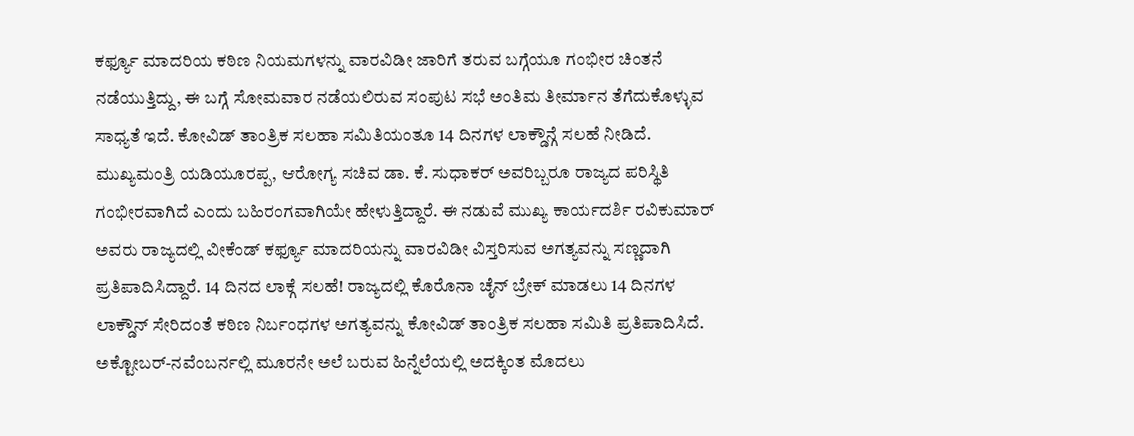ಕರ್ಫ್ಯೂ ಮಾದರಿಯ ಕಠಿಣ ನಿಯಮಗಳನ್ನು ವಾರವಿಡೀ ಜಾರಿಗೆ ತರುವ ಬಗ್ಗೆಯೂ ಗಂಭೀರ ಚಿಂತನೆ ನಡೆಯುತ್ತಿದ್ದು, ಈ ಬಗ್ಗೆ ಸೋಮವಾರ ನಡೆಯಲಿರುವ ಸಂಪುಟ ಸಭೆ ಅಂತಿಮ ತೀರ್ಮಾನ ತೆಗೆದುಕೊಳ್ಳುವ ಸಾಧ್ಯತೆ ಇದೆ. ಕೋವಿಡ್ ತಾಂತ್ರಿಕ ಸಲಹಾ ಸಮಿತಿಯಂತೂ 14 ದಿನಗಳ ಲಾಕ್ಡೌನ್ಗೆ ಸಲಹೆ ನೀಡಿದೆ. ಮುಖ್ಯಮಂತ್ರಿ ಯಡಿಯೂರಪ್ಪ, ಆರೋಗ್ಯ ಸಚಿವ ಡಾ. ಕೆ. ಸುಧಾಕರ್ ಅವರಿಬ್ಬರೂ ರಾಜ್ಯದ ಪರಿಸ್ಥಿತಿ ಗಂಭೀರವಾಗಿದೆ ಎಂದು ಬಹಿರಂಗವಾಗಿಯೇ ಹೇಳುತ್ತಿದ್ದಾರೆ. ಈ ನಡುವೆ ಮುಖ್ಯ ಕಾರ್ಯದರ್ಶಿ ರವಿಕುಮಾರ್ ಅವರು ರಾಜ್ಯದಲ್ಲಿ ವೀಕೆಂಡ್ ಕರ್ಫ್ಯೂ ಮಾದರಿಯನ್ನು ವಾರವಿಡೀ ವಿಸ್ತರಿಸುವ ಅಗತ್ಯವನ್ನು ಸಣ್ಣದಾಗಿ ಪ್ರತಿಪಾದಿಸಿದ್ದಾರೆ. 14 ದಿನದ ಲಾಕ್ಗೆ ಸಲಹೆ! ರಾಜ್ಯದಲ್ಲಿ ಕೊರೊನಾ ಚೈನ್ ಬ್ರೇಕ್ ಮಾಡಲು 14 ದಿನಗಳ ಲಾಕ್ಡೌನ್ ಸೇರಿದಂತೆ ಕಠಿಣ ನಿರ್ಬಂಧಗಳ ಅಗತ್ಯವನ್ನು ಕೋವಿಡ್ ತಾಂತ್ರಿಕ ಸಲಹಾ ಸಮಿತಿ ಪ್ರತಿಪಾದಿಸಿದೆ. ಅಕ್ಟೋಬರ್-ನವೆಂಬರ್ನಲ್ಲಿ ಮೂರನೇ ಅಲೆ ಬರುವ ಹಿನ್ನೆಲೆಯಲ್ಲಿ ಅದಕ್ಕಿಂತ ಮೊದಲು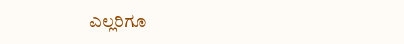ಎಲ್ಲರಿಗೂ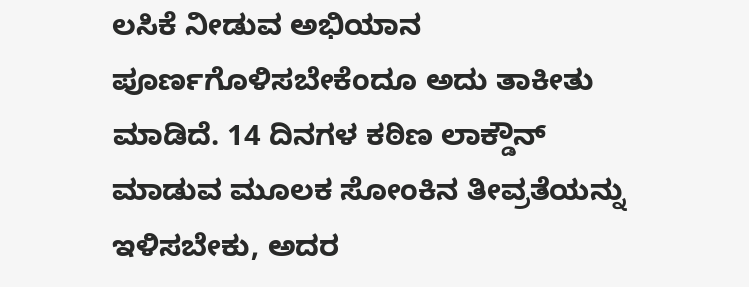ಲಸಿಕೆ ನೀಡುವ ಅಭಿಯಾನ ಪೂರ್ಣಗೊಳಿಸಬೇಕೆಂದೂ ಅದು ತಾಕೀತು ಮಾಡಿದೆ. 14 ದಿನಗಳ ಕಠಿಣ ಲಾಕ್ಡೌನ್ ಮಾಡುವ ಮೂಲಕ ಸೋಂಕಿನ ತೀವ್ರತೆಯನ್ನು ಇಳಿಸಬೇಕು, ಅದರ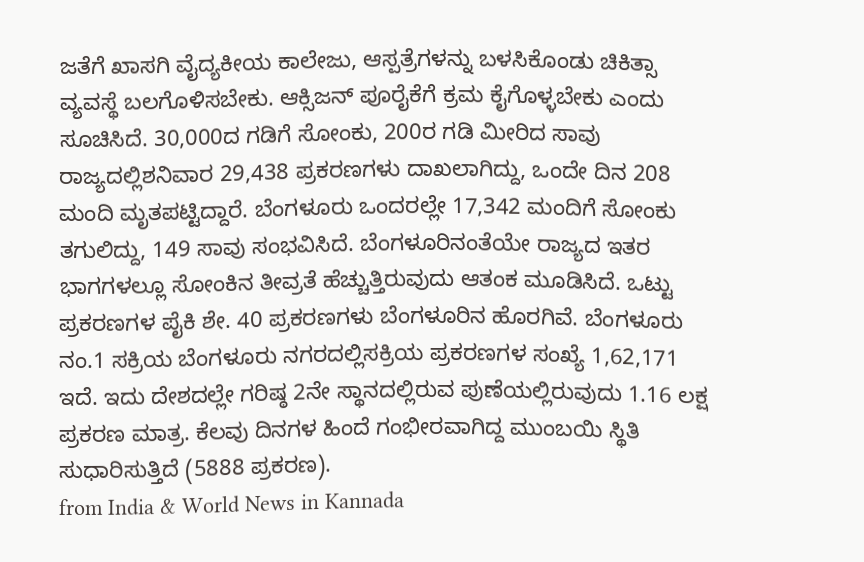ಜತೆಗೆ ಖಾಸಗಿ ವೈದ್ಯಕೀಯ ಕಾಲೇಜು, ಆಸ್ಪತ್ರೆಗಳನ್ನು ಬಳಸಿಕೊಂಡು ಚಿಕಿತ್ಸಾ ವ್ಯವಸ್ಥೆ ಬಲಗೊಳಿಸಬೇಕು. ಆಕ್ಸಿಜನ್ ಪೂರೈಕೆಗೆ ಕ್ರಮ ಕೈಗೊಳ್ಳಬೇಕು ಎಂದು ಸೂಚಿಸಿದೆ. 30,000ದ ಗಡಿಗೆ ಸೋಂಕು, 200ರ ಗಡಿ ಮೀರಿದ ಸಾವು ರಾಜ್ಯದಲ್ಲಿಶನಿವಾರ 29,438 ಪ್ರಕರಣಗಳು ದಾಖಲಾಗಿದ್ದು, ಒಂದೇ ದಿನ 208 ಮಂದಿ ಮೃತಪಟ್ಟಿದ್ದಾರೆ. ಬೆಂಗಳೂರು ಒಂದರಲ್ಲೇ 17,342 ಮಂದಿಗೆ ಸೋಂಕು ತಗುಲಿದ್ದು, 149 ಸಾವು ಸಂಭವಿಸಿದೆ. ಬೆಂಗಳೂರಿನಂತೆಯೇ ರಾಜ್ಯದ ಇತರ ಭಾಗಗಳಲ್ಲೂ ಸೋಂಕಿನ ತೀವ್ರತೆ ಹೆಚ್ಚುತ್ತಿರುವುದು ಆತಂಕ ಮೂಡಿಸಿದೆ. ಒಟ್ಟು ಪ್ರಕರಣಗಳ ಪೈಕಿ ಶೇ. 40 ಪ್ರಕರಣಗಳು ಬೆಂಗಳೂರಿನ ಹೊರಗಿವೆ. ಬೆಂಗಳೂರು ನಂ.1 ಸಕ್ರಿಯ ಬೆಂಗಳೂರು ನಗರದಲ್ಲಿಸಕ್ರಿಯ ಪ್ರಕರಣಗಳ ಸಂಖ್ಯೆ 1,62,171 ಇದೆ. ಇದು ದೇಶದಲ್ಲೇ ಗರಿಷ್ಠ 2ನೇ ಸ್ಥಾನದಲ್ಲಿರುವ ಪುಣೆಯಲ್ಲಿರುವುದು 1.16 ಲಕ್ಷ ಪ್ರಕರಣ ಮಾತ್ರ. ಕೆಲವು ದಿನಗಳ ಹಿಂದೆ ಗಂಭೀರವಾಗಿದ್ದ ಮುಂಬಯಿ ಸ್ಥಿತಿ ಸುಧಾರಿಸುತ್ತಿದೆ (5888 ಪ್ರಕರಣ).
from India & World News in Kannada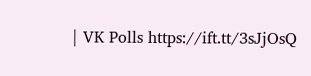| VK Polls https://ift.tt/3sJjOsQ